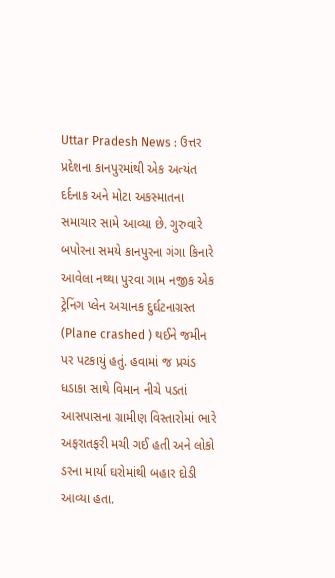Uttar Pradesh News : ઉત્તર પ્રદેશના કાનપુરમાંથી એક અત્યંત દર્દનાક અને મોટા અકસ્માતના સમાચાર સામે આવ્યા છે. ગુરુવારે બપોરના સમયે કાનપુરના ગંગા કિનારે આવેલા નથ્થા પુરવા ગામ નજીક એક ટ્રેનિંગ પ્લેન અચાનક દુર્ઘટનાગ્રસ્ત (Plane crashed ) થઈને જમીન પર પટકાયું હતું. હવામાં જ પ્રચંડ ધડાકા સાથે વિમાન નીચે પડતાં આસપાસના ગ્રામીણ વિસ્તારોમાં ભારે અફરાતફરી મચી ગઈ હતી અને લોકો ડરના માર્યા ઘરોમાંથી બહાર દોડી આવ્યા હતા.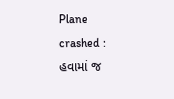Plane crashed : હવામાં જ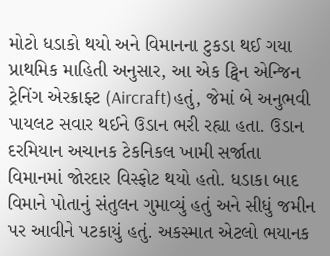મોટો ધડાકો થયો અને વિમાનના ટુકડા થઈ ગયા
પ્રાથમિક માહિતી અનુસાર, આ એક ટ્વિન એન્જિન ટ્રેનિંગ એરક્રાફ્ટ (Aircraft)હતું, જેમાં બે અનુભવી પાયલટ સવાર થઈને ઉડાન ભરી રહ્યા હતા. ઉડાન દરમિયાન અચાનક ટેકનિકલ ખામી સર્જાતા વિમાનમાં જોરદાર વિસ્ફોટ થયો હતો. ધડાકા બાદ વિમાને પોતાનું સંતુલન ગુમાવ્યું હતું અને સીધું જમીન પર આવીને પટકાયું હતું. અકસ્માત એટલો ભયાનક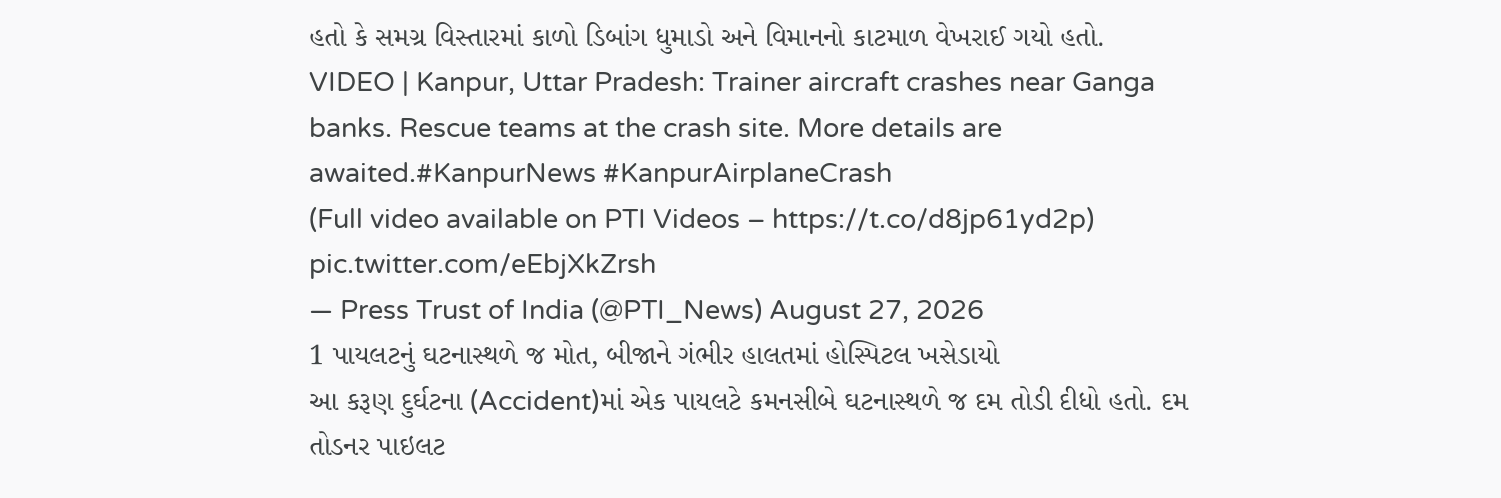હતો કે સમગ્ર વિસ્તારમાં કાળો ડિબાંગ ધુમાડો અને વિમાનનો કાટમાળ વેખરાઈ ગયો હતો.
VIDEO | Kanpur, Uttar Pradesh: Trainer aircraft crashes near Ganga banks. Rescue teams at the crash site. More details are awaited.#KanpurNews #KanpurAirplaneCrash
(Full video available on PTI Videos – https://t.co/d8jp61yd2p) pic.twitter.com/eEbjXkZrsh
— Press Trust of India (@PTI_News) August 27, 2026
1 પાયલટનું ઘટનાસ્થળે જ મોત, બીજાને ગંભીર હાલતમાં હોસ્પિટલ ખસેડાયો
આ કરૂણ દુર્ઘટના (Accident)માં એક પાયલટે કમનસીબે ઘટનાસ્થળે જ દમ તોડી દીધો હતો. દમ તોડનર પાઇલટ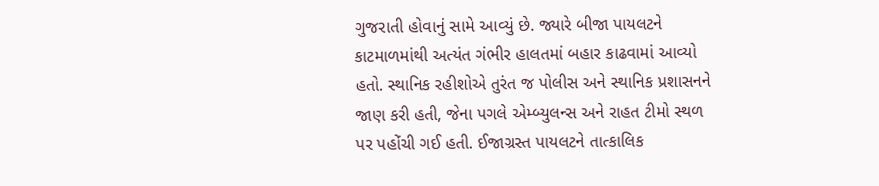ગુજરાતી હોવાનું સામે આવ્યું છે. જ્યારે બીજા પાયલટને કાટમાળમાંથી અત્યંત ગંભીર હાલતમાં બહાર કાઢવામાં આવ્યો હતો. સ્થાનિક રહીશોએ તુરંત જ પોલીસ અને સ્થાનિક પ્રશાસનને જાણ કરી હતી, જેના પગલે એમ્બ્યુલન્સ અને રાહત ટીમો સ્થળ પર પહોંચી ગઈ હતી. ઈજાગ્રસ્ત પાયલટને તાત્કાલિક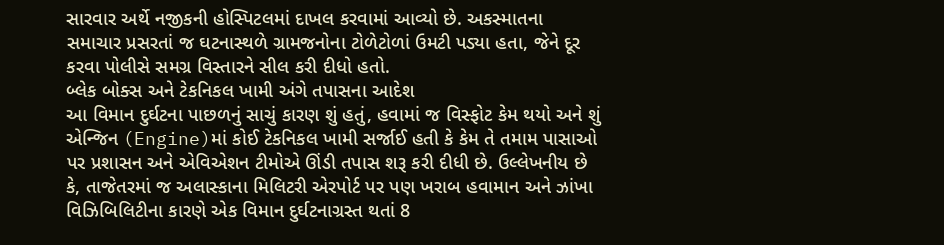સારવાર અર્થે નજીકની હોસ્પિટલમાં દાખલ કરવામાં આવ્યો છે. અકસ્માતના સમાચાર પ્રસરતાં જ ઘટનાસ્થળે ગ્રામજનોના ટોળેટોળાં ઉમટી પડ્યા હતા, જેને દૂર કરવા પોલીસે સમગ્ર વિસ્તારને સીલ કરી દીધો હતો.
બ્લેક બોક્સ અને ટેકનિકલ ખામી અંગે તપાસના આદેશ
આ વિમાન દુર્ઘટના પાછળનું સાચું કારણ શું હતું, હવામાં જ વિસ્ફોટ કેમ થયો અને શું એન્જિન (Engine)માં કોઈ ટેકનિકલ ખામી સર્જાઈ હતી કે કેમ તે તમામ પાસાઓ પર પ્રશાસન અને એવિએશન ટીમોએ ઊંડી તપાસ શરૂ કરી દીધી છે. ઉલ્લેખનીય છે કે, તાજેતરમાં જ અલાસ્કાના મિલિટરી એરપોર્ટ પર પણ ખરાબ હવામાન અને ઝાંખા વિઝિબિલિટીના કારણે એક વિમાન દુર્ઘટનાગ્રસ્ત થતાં 8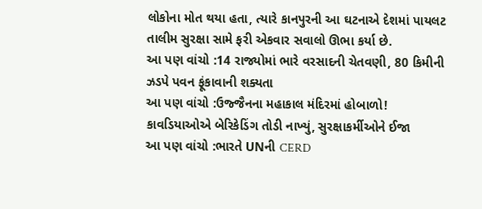લોકોના મોત થયા હતા, ત્યારે કાનપુરની આ ઘટનાએ દેશમાં પાયલટ તાલીમ સુરક્ષા સામે ફરી એકવાર સવાલો ઊભા કર્યા છે.
આ પણ વાંચો :14 રાજ્યોમાં ભારે વરસાદની ચેતવણી, 80 કિમીની ઝડપે પવન ફૂંકાવાની શક્યતા
આ પણ વાંચો :ઉજ્જૈનના મહાકાલ મંદિરમાં હોબાળો! કાવડિયાઓએ બેરિકેડિંગ તોડી નાખ્યું, સુરક્ષાકર્મીઓને ઈજા
આ પણ વાંચો :ભારતે UNની CERD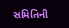સમિતિની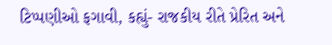ટિપ્પણીઓ ફગાવી, કહ્યું- રાજકીય રીતે પ્રેરિત અને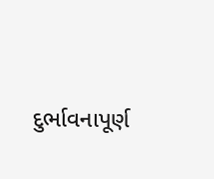દુર્ભાવનાપૂર્ણ